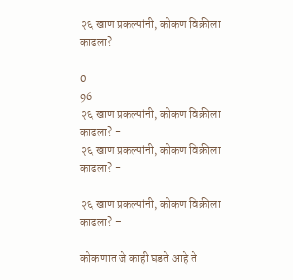२६ खाण प्रकल्पांनी, कोकण विक्रीला काढला?

0
96
२६ खाण प्रकल्पांनी, कोकण विक्रीला काढला? -
२६ खाण प्रकल्पांनी, कोकण विक्रीला काढला? -

२६ खाण प्रकल्पांनी, कोकण विक्रीला काढला? –

कोकणात जे काही घडते आहे ते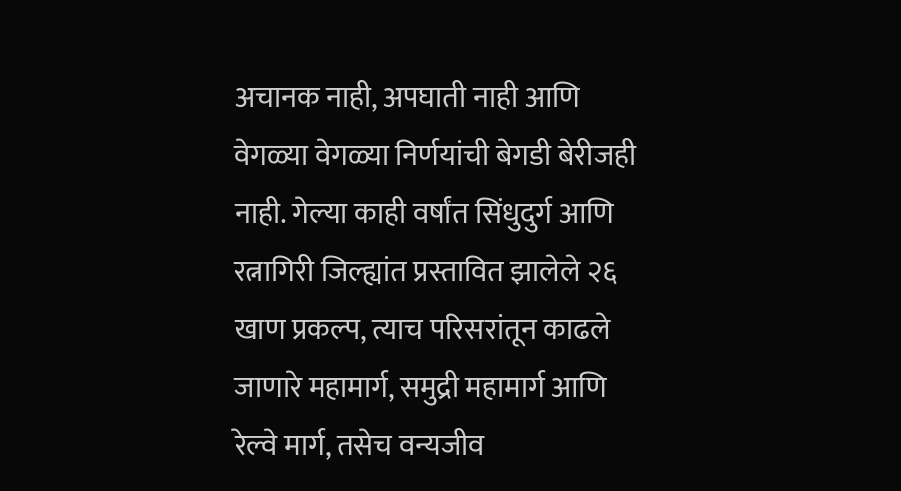अचानक नाही, अपघाती नाही आणि वेगळ्या वेगळ्या निर्णयांची बेगडी बेरीजही नाही. गेल्या काही वर्षांत सिंधुदुर्ग आणि रत्नागिरी जिल्ह्यांत प्रस्तावित झालेले २६ खाण प्रकल्प, त्याच परिसरांतून काढले जाणारे महामार्ग, समुद्री महामार्ग आणि रेल्वे मार्ग, तसेच वन्यजीव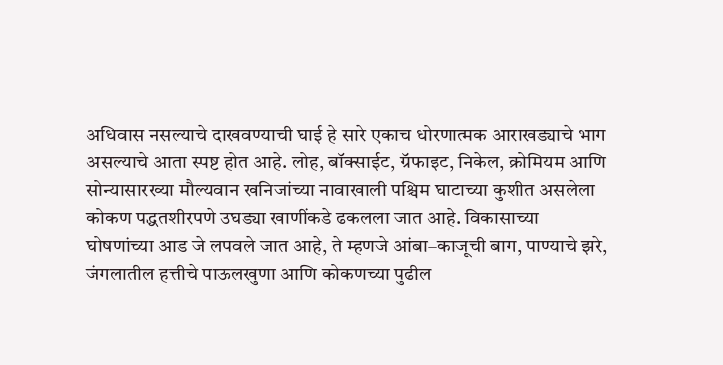अधिवास नसल्याचे दाखवण्याची घाई हे सारे एकाच धोरणात्मक आराखड्याचे भाग असल्याचे आता स्पष्ट होत आहे. लोह, बॉक्साईट, ग्रॅफाइट, निकेल, क्रोमियम आणि सोन्यासारख्या मौल्यवान खनिजांच्या नावाखाली पश्चिम घाटाच्या कुशीत असलेला कोकण पद्धतशीरपणे उघड्या खाणींकडे ढकलला जात आहे. विकासाच्या घोषणांच्या आड जे लपवले जात आहे, ते म्हणजे आंबा–काजूची बाग, पाण्याचे झरे, जंगलातील हत्तीचे पाऊलखुणा आणि कोकणच्या पुढील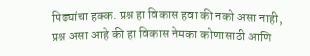पिढ्यांचा हक्क. प्रश्न हा विकास हवा की नको असा नाही, प्रश्न असा आहे की हा विकास नेमका कोणासाठी आणि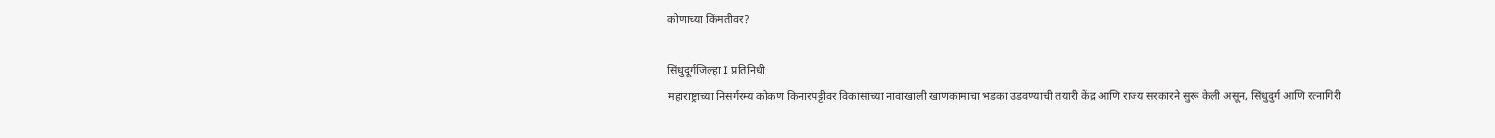कोणाच्या किंमतीवर?

सिंधुदूर्गजिल्हा I प्रतिनिधी
महाराष्ट्राच्या निसर्गरम्य कोकण किनारपट्टीवर विकासाच्या नावाखाली खाणकामाचा भडका उडवण्याची तयारी केंद्र आणि राज्य सरकारने सुरू केली असून, सिंधुदुर्ग आणि रत्नागिरी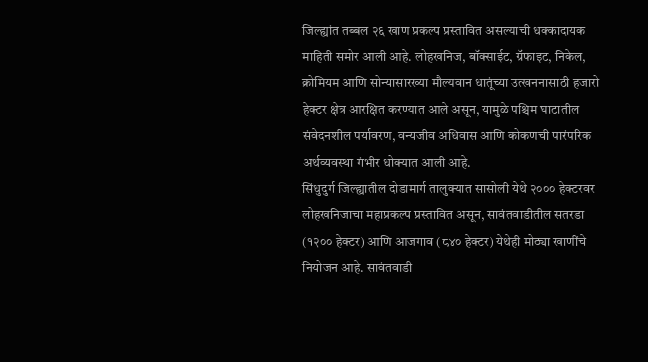जिल्ह्यांत तब्बल २६ खाण प्रकल्प प्रस्तावित असल्याची धक्कादायक माहिती समोर आली आहे. लोहखनिज, बॉक्साईट, ग्रॅफाइट, निकेल, क्रोमियम आणि सोन्यासारख्या मौल्यवान धातूंच्या उत्खननासाठी हजारो हेक्टर क्षेत्र आरक्षित करण्यात आले असून, यामुळे पश्चिम घाटातील संवेदनशील पर्यावरण, वन्यजीव अधिवास आणि कोकणची पारंपरिक अर्थव्यवस्था गंभीर धोक्यात आली आहे.
सिंधुदुर्ग जिल्ह्यातील दोडामार्ग तालुक्यात सासोली येथे २००० हेक्टरवर लोहखनिजाचा महाप्रकल्प प्रस्तावित असून, सावंतवाडीतील सतरडा (१२०० हेक्टर) आणि आजगाव (८४० हेक्टर) येथेही मोठ्या खाणींचे नियोजन आहे. सावंतवाडी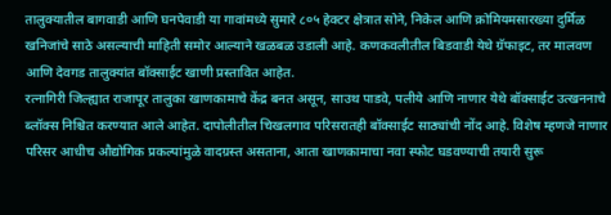तालुक्यातील बागवाडी आणि घनपेवाडी या गावांमध्ये सुमारे ८०५ हेक्टर क्षेत्रात सोने, निकेल आणि क्रोमियमसारख्या दुर्मिळ खनिजांचे साठे असल्याची माहिती समोर आल्याने खळबळ उडाली आहे. कणकवलीतील बिडवाडी येथे ग्रॅफाइट, तर मालवण आणि देवगड तालुक्यांत बॉक्साईट खाणी प्रस्तावित आहेत.
रत्नागिरी जिल्ह्यात राजापूर तालुका खाणकामाचे केंद्र बनत असून, साउथ पाडवे, पलीये आणि नाणार येथे बॉक्साईट उत्खननाचे ब्लॉक्स निश्चित करण्यात आले आहेत. दापोलीतील चिखलगाव परिसरातही बॉक्साईट साठ्यांची नोंद आहे. विशेष म्हणजे नाणार परिसर आधीच औद्योगिक प्रकल्पांमुळे वादग्रस्त असताना, आता खाणकामाचा नवा स्फोट घडवण्याची तयारी सुरू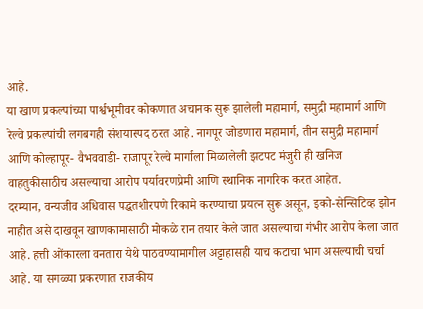आहे.
या खाण प्रकल्पांच्या पार्श्वभूमीवर कोकणात अचानक सुरू झालेली महामार्ग, समुद्री महामार्ग आणि रेल्वे प्रकल्पांची लगबगही संशयास्पद ठरत आहे. नागपूर जोडणारा महामार्ग, तीन समुद्री महामार्ग आणि कोल्हापूर- वैभववाडी- राजापूर रेल्वे मार्गाला मिळालेली झटपट मंजुरी ही खनिज वाहतुकीसाठीच असल्याचा आरोप पर्यावरणप्रेमी आणि स्थानिक नागरिक करत आहेत.
दरम्यान, वन्यजीव अधिवास पद्धतशीरपणे रिकामे करण्याचा प्रयत्न सुरू असून, इको-सेन्सिटिव्ह झोन नाहीत असे दाखवून खाणकामासाठी मोकळे रान तयार केले जात असल्याचा गंभीर आरोप केला जात आहे. हत्ती ओंकारला वनतारा येथे पाठवण्यामागील अट्टाहासही याच कटाचा भाग असल्याची चर्चा आहे. या सगळ्या प्रकरणात राजकीय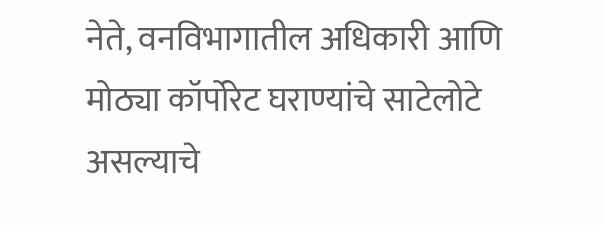नेते, वनविभागातील अधिकारी आणि मोठ्या कॉर्पोरेट घराण्यांचे साटेलोटे असल्याचे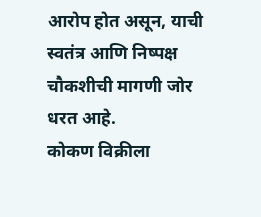आरोप होत असून, याची स्वतंत्र आणि निष्पक्ष चौकशीची मागणी जोर धरत आहे.
कोकण विक्रीला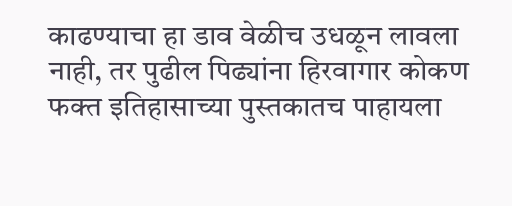काढण्याचा हा डाव वेळीच उधळून लावला नाही, तर पुढील पिढ्यांना हिरवागार कोकण फक्त इतिहासाच्या पुस्तकातच पाहायला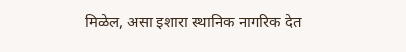मिळेल, असा इशारा स्थानिक नागरिक देत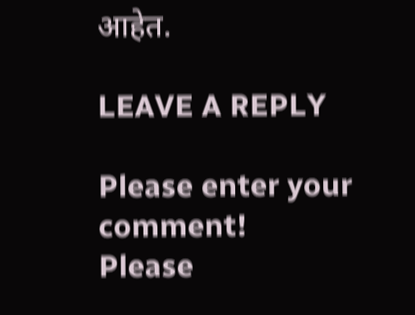आहेत.

LEAVE A REPLY

Please enter your comment!
Please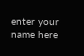enter your name here